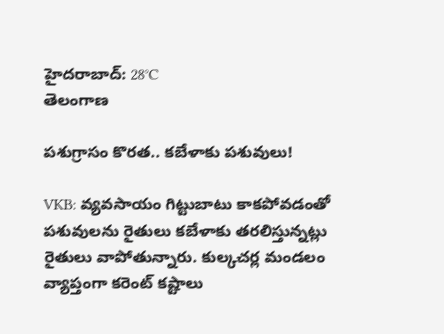హైదరాబాద్: 28°C
తెలంగాణ

పశుగ్రాసం కొరత.. కబేళాకు పశువులు!

VKB: వ్యవసాయం గిట్టుబాటు కాకపోవడంతో పశువులను రైతులు కబేళాకు తరలిస్తున్నట్లు రైతులు వాపోతున్నారు. కుల్కచర్ల మండలం వ్యాప్తంగా కరెంట్ కష్టాలు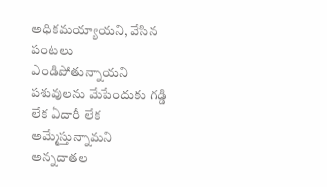అధికమయ్యాయని, వేసిన పంటలు ఎండిపోతున్నాయని పశువులను మేపేందుకు గడ్డి లేక ఏదారీ లేక అమ్మేస్తున్నామని అన్నదాతల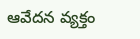ఆవేదన వ్యక్తం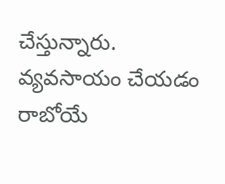చేస్తున్నారు. వ్యవసాయం చేయడం రాబోయే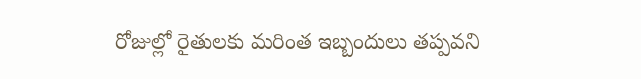రోజుల్లో రైతులకు మరింత ఇబ్బందులు తప్పవని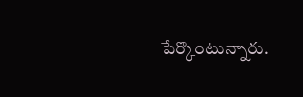పేర్కొంటున్నారు.